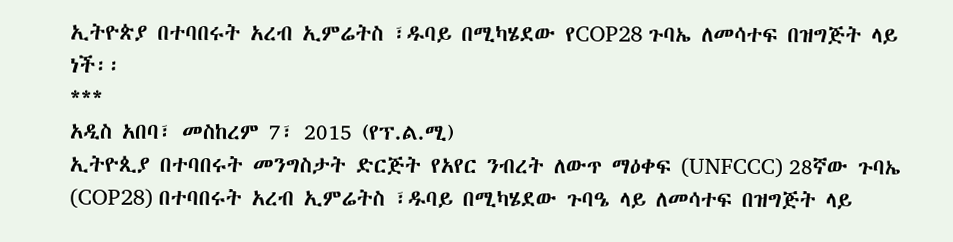ኢትዮጵያ በተባበሩት አረብ ኢምሬትስ ፣ዱባይ በሚካሄደው የCOP28 ጉባኤ ለመሳተፍ በዝግጅት ላይ ነች፡፡
***
አዲስ አበባ፣ መስከረም 7፣ 2015 (የፕ.ል.ሚ)
ኢትዮጲያ በተባበሩት መንግስታት ድርጅት የአየር ንብረት ለውጥ ማዕቀፍ (UNFCCC) 28ኛው ጉባኤ (COP28) በተባበሩት አረብ ኢምሬትስ ፣ዱባይ በሚካሄደው ጉባዔ ላይ ለመሳተፍ በዝግጅት ላይ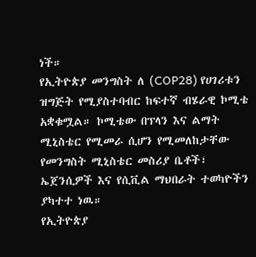ነች።
የኢትዮጵያ መንግስት ለ (COP28) የሀገሪቱን ዝግጅት የሚያስተባብር ከፍተኛ ብሄራዊ ኮሚቴ አቋቁሟል። ኮሚቴው በፕላን እና ልማት ሚኒስቴር የሚመራ ሲሆን የሚመለከታቸው የመንግስት ሚኒስቴር መስሪያ ቤቶች፣ ኤጀንሲዎች እና የሲቪል ማህበራት ተወካዮችን ያካተተ ነዉ።
የኢትዮጵያ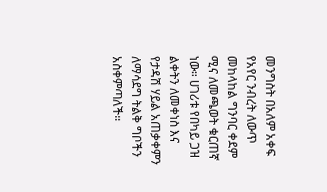መንግስት በአለም አቀፍ የአየር ንብረት ለውጥ መከላከል ግንባር ቀደም ሚና ለመጫወት ቁርጠኛ ነው። ሀገሪቱ የበካይ ጋዝ ልቀትን ለመቀነስ እና የታዳሽ ሃይል አጠቃቀምን ለማሳደግ ትልቅ ግቦችን አስቀምጣለች።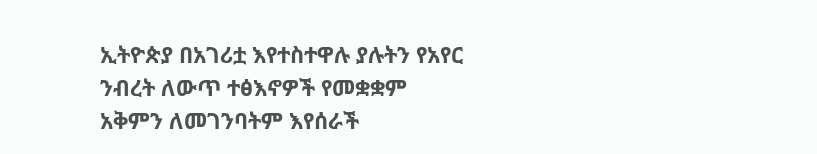ኢትዮጵያ በአገሪቷ እየተስተዋሉ ያሉትን የአየር ንብረት ለውጥ ተፅእኖዎች የመቋቋም አቅምን ለመገንባትም እየሰራች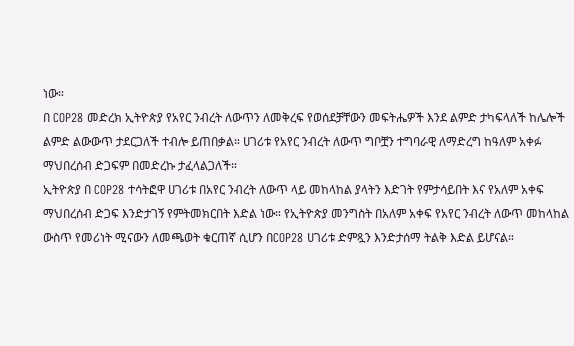ነው።
በ COP28 መድረክ ኢትዮጵያ የአየር ንብረት ለውጥን ለመቅረፍ የወሰደቻቸውን መፍትሔዎች እንደ ልምድ ታካፍላለች ከሌሎች ልምድ ልውውጥ ታደርጋለች ተብሎ ይጠበቃል። ሀገሪቱ የአየር ንብረት ለውጥ ግቦቿን ተግባራዊ ለማድረግ ከዓለም አቀፉ ማህበረሰብ ድጋፍም በመድረኩ ታፈላልጋለች።
ኢትዮጵያ በ COP28 ተሳትፎዋ ሀገሪቱ በአየር ንብረት ለውጥ ላይ መከላከል ያላትን እድገት የምታሳይበት እና የአለም አቀፍ ማህበረሰብ ድጋፍ እንድታገኝ የምትመክርበት እድል ነው። የኢትዮጵያ መንግስት በአለም አቀፍ የአየር ንብረት ለውጥ መከላከል ውስጥ የመሪነት ሚናውን ለመጫወት ቁርጠኛ ሲሆን በCOP28 ሀገሪቱ ድምጿን እንድታሰማ ትልቅ እድል ይሆናል።